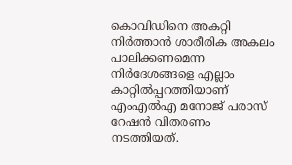കൊവിഡിനെ അകറ്റി നിര്‍ത്താന്‍ ശാരീരിക അകലം പാലിക്കണമെന്ന നിര്‍ദേശങ്ങളെ എല്ലാം കാറ്റില്‍പ്പറത്തിയാണ് എംഎല്‍എ മനോജ് പരാസ് റേഷന്‍ വിതരണം നടത്തിയത്.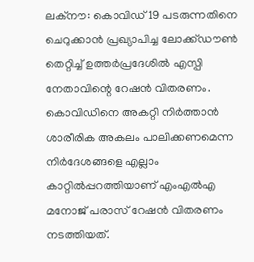ലക്‌നൗ: കൊവിഡ് 19 പടരുന്നതിനെ ചെറുക്കാന്‍ പ്രഖ്യാപിച്ച ലോക്ക്ഡൗണ്‍ തെറ്റിച്ച് ഉത്തര്‍പ്രദേശില്‍ എസ്പി നേതാവിന്റെ റേഷന്‍ വിതരണം. കൊവിഡിനെ അകറ്റി നിര്‍ത്താന്‍ ശാരീരിക അകലം പാലിക്കണമെന്ന നിര്‍ദേശങ്ങളെ എല്ലാം കാറ്റില്‍പ്പറത്തിയാണ് എംഎല്‍എ മനോജ് പരാസ് റേഷന്‍ വിതരണം നടത്തിയത്.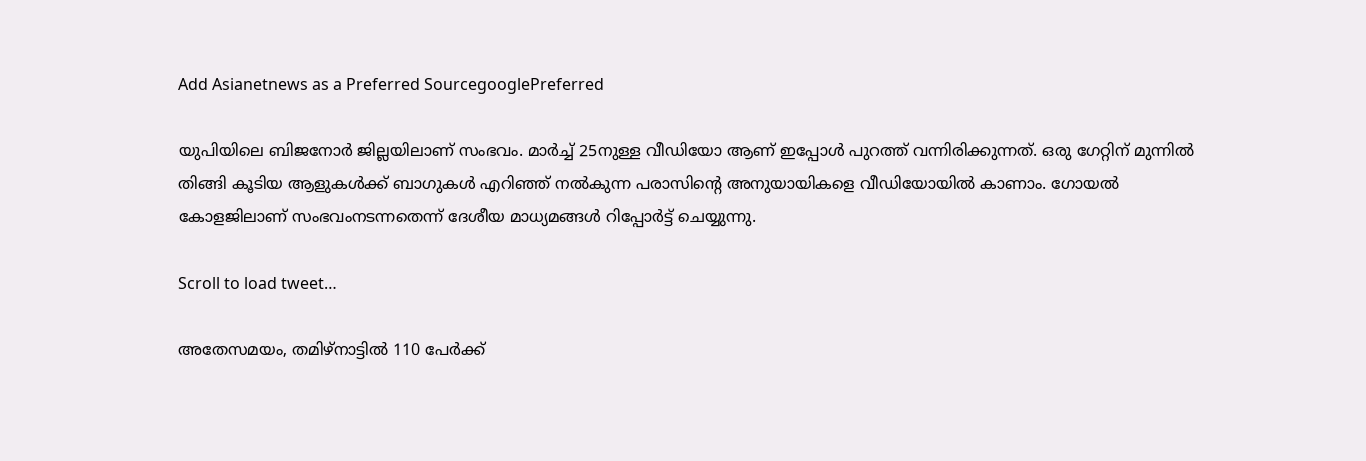Add Asianetnews as a Preferred SourcegooglePreferred

യുപിയിലെ ബിജനോര്‍ ജില്ലയിലാണ് സംഭവം. മാര്‍ച്ച് 25നുള്ള വീഡിയോ ആണ് ഇപ്പോള്‍ പുറത്ത് വന്നിരിക്കുന്നത്. ഒരു ഗേറ്റിന് മുന്നില്‍ തിങ്ങി കൂടിയ ആളുകള്‍ക്ക് ബാഗുകള്‍ എറിഞ്ഞ് നല്‍കുന്ന പരാസിന്റെ അനുയായികളെ വീഡിയോയില്‍ കാണാം. ഗോയല്‍ കോളജിലാണ് സംഭവംനടന്നതെന്ന് ദേശീയ മാധ്യമങ്ങള്‍ റിപ്പോര്‍ട്ട് ചെയ്യുന്നു.

Scroll to load tweet…

അതേസമയം, തമിഴ്‌നാട്ടില്‍ 110 പേര്‍ക്ക്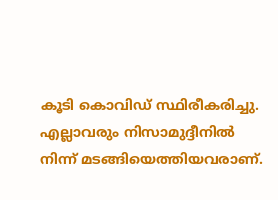കൂടി കൊവിഡ് സ്ഥിരീകരിച്ചു. എല്ലാവരും നിസാമുദ്ദീനില്‍ നിന്ന് മടങ്ങിയെത്തിയവരാണ്.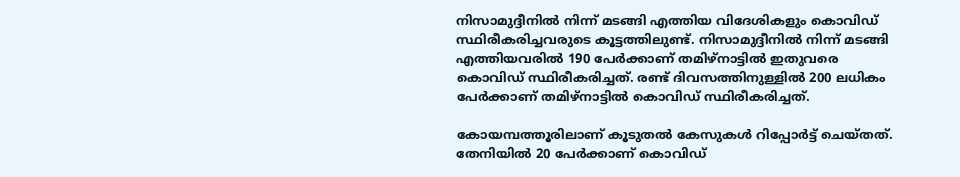നിസാമുദ്ദീനില്‍ നിന്ന് മടങ്ങി എത്തിയ വിദേശികളും കൊവിഡ് സ്ഥിരീകരിച്ചവരുടെ കൂട്ടത്തിലുണ്ട്. നിസാമുദ്ദീനില്‍ നിന്ന് മടങ്ങി എത്തിയവരില്‍ 190 പേര്‍ക്കാണ് തമിഴ്‌നാട്ടില്‍ ഇതുവരെ കൊവിഡ് സ്ഥിരീകരിച്ചത്. രണ്ട് ദിവസത്തിനുള്ളില്‍ 200 ലധികം പേര്‍ക്കാണ് തമിഴ്‌നാട്ടില്‍ കൊവിഡ് സ്ഥിരീകരിച്ചത്.

കോയമ്പത്തൂരിലാണ് കൂടുതല്‍ കേസുകള്‍ റിപ്പോര്‍ട്ട് ചെയ്തത്. തേനിയില്‍ 20 പേര്‍ക്കാണ് കൊവിഡ്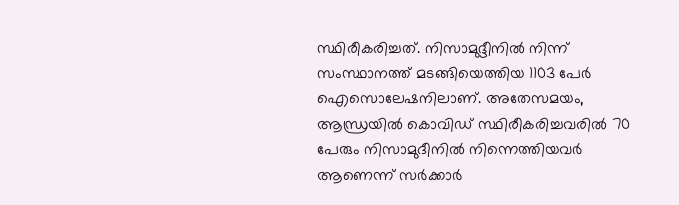സ്ഥിരീകരിച്ചത്. നിസാമുദ്ദീനില്‍ നിന്ന് സംസ്ഥാനത്ത് മടങ്ങിയെത്തിയ 1103 പേര്‍ ഐസൊലേഷനിലാണ്. അതേസമയം, ആന്ധ്രയില്‍ കൊവിഡ് സ്ഥിരീകരിച്ചവരില്‍ 70 പേരും നിസാമുദീനില്‍ നിന്നെത്തിയവര്‍ ആണെന്ന് സര്‍ക്കാര്‍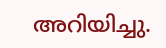അറിയിച്ചു.